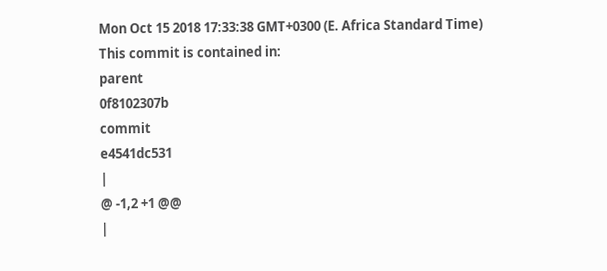Mon Oct 15 2018 17:33:38 GMT+0300 (E. Africa Standard Time)
This commit is contained in:
parent
0f8102307b
commit
e4541dc531
|
@ -1,2 +1 @@
|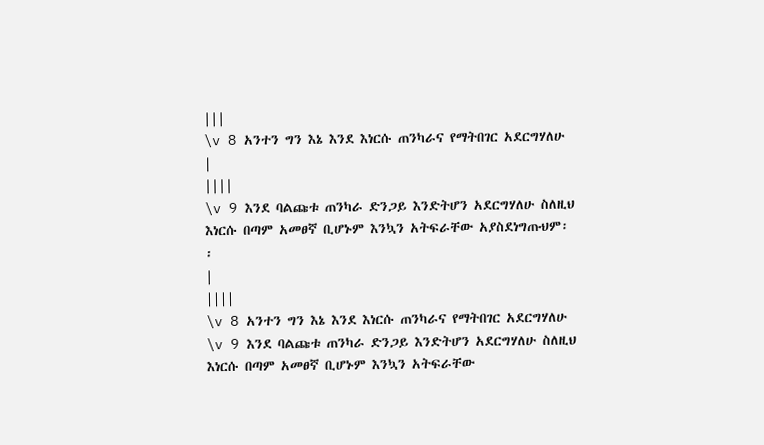|||
\v 8 አንተን ግን እኔ እንደ እነርሱ ጠንካራና የማትበገር አደርግሃለሁ
|
||||
\v 9 እንደ ባልጩቱ ጠንካራ ድንጋይ እንድትሆን አደርግሃለሁ ስለዚህ እነርሱ በጣም አመፀኛ ቢሆኑም እንኳን አትፍራቸው አያስደነግጡህም፡፡
|
||||
\v 8 አንተን ግን እኔ እንደ እነርሱ ጠንካራና የማትበገር አደርግሃለሁ \v 9 እንደ ባልጩቱ ጠንካራ ድንጋይ እንድትሆን አደርግሃለሁ ስለዚህ እነርሱ በጣም አመፀኛ ቢሆኑም እንኳን አትፍራቸው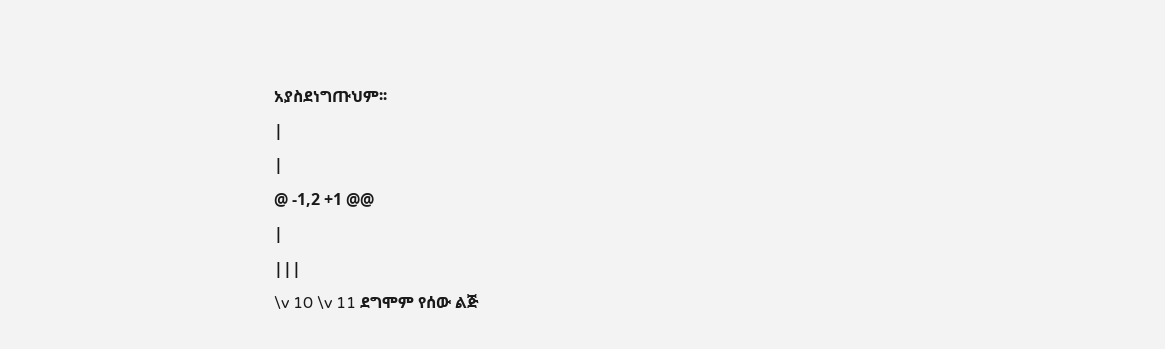አያስደነግጡህም፡፡
|
|
@ -1,2 +1 @@
|
|||
\v 10 \v 11 ደግሞም የሰው ልጅ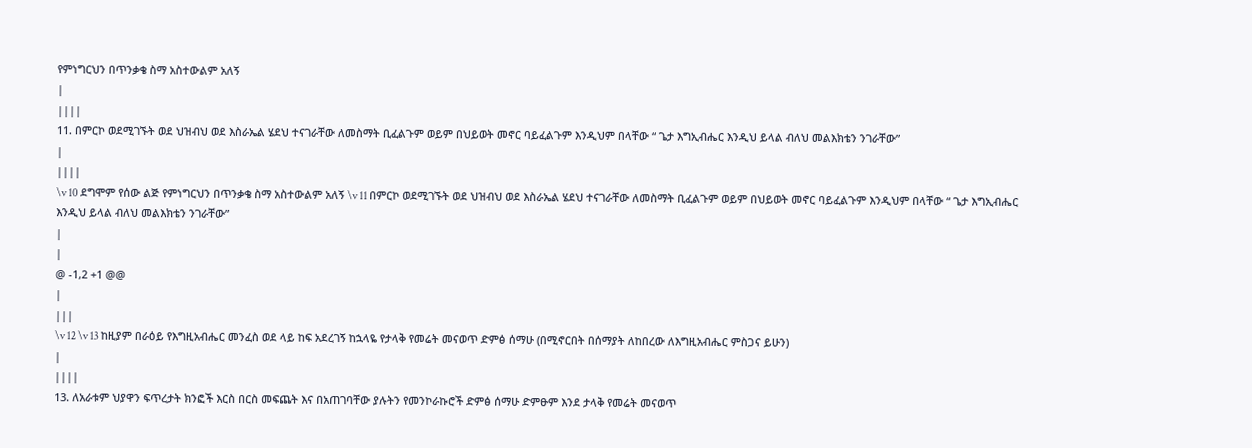የምነግርህን በጥንቃቄ ስማ አስተውልም አለኝ
|
||||
11. በምርኮ ወደሚገኙት ወደ ህዝብህ ወደ እስራኤል ሄደህ ተናገራቸው ለመስማት ቢፈልጉም ወይም በህይወት መኖር ባይፈልጉም እንዲህም በላቸው “ ጌታ እግኢብሔር እንዲህ ይላል ብለህ መልእክቴን ንገራቸው”
|
||||
\v 10 ደግሞም የሰው ልጅ የምነግርህን በጥንቃቄ ስማ አስተውልም አለኝ \v 11 በምርኮ ወደሚገኙት ወደ ህዝብህ ወደ እስራኤል ሄደህ ተናገራቸው ለመስማት ቢፈልጉም ወይም በህይወት መኖር ባይፈልጉም እንዲህም በላቸው “ ጌታ እግኢብሔር እንዲህ ይላል ብለህ መልእክቴን ንገራቸው”
|
|
@ -1,2 +1 @@
|
|||
\v 12 \v 13 ከዚያም በራዕይ የእግዚአብሔር መንፈስ ወደ ላይ ከፍ አደረገኝ ከኋላዬ የታላቅ የመሬት መናወጥ ድምፅ ሰማሁ (በሚኖርበት በሰማያት ለከበረው ለእግዚአብሔር ምስጋና ይሁን)
|
||||
13. ለአራቱም ህያዋን ፍጥረታት ክንፎች እርስ በርስ መፍጨት እና በአጠገባቸው ያሉትን የመንኮራኩሮች ድምፅ ሰማሁ ድምፁም እንደ ታላቅ የመሬት መናወጥ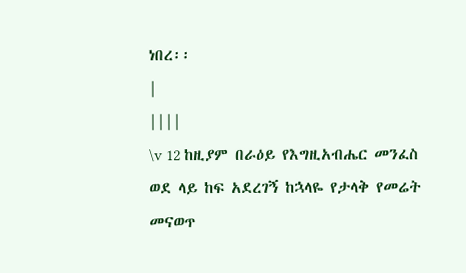ነበረ፡፡
|
||||
\v 12 ከዚያም በራዕይ የእግዚአብሔር መንፈስ ወደ ላይ ከፍ አደረገኝ ከኋላዬ የታላቅ የመሬት መናወጥ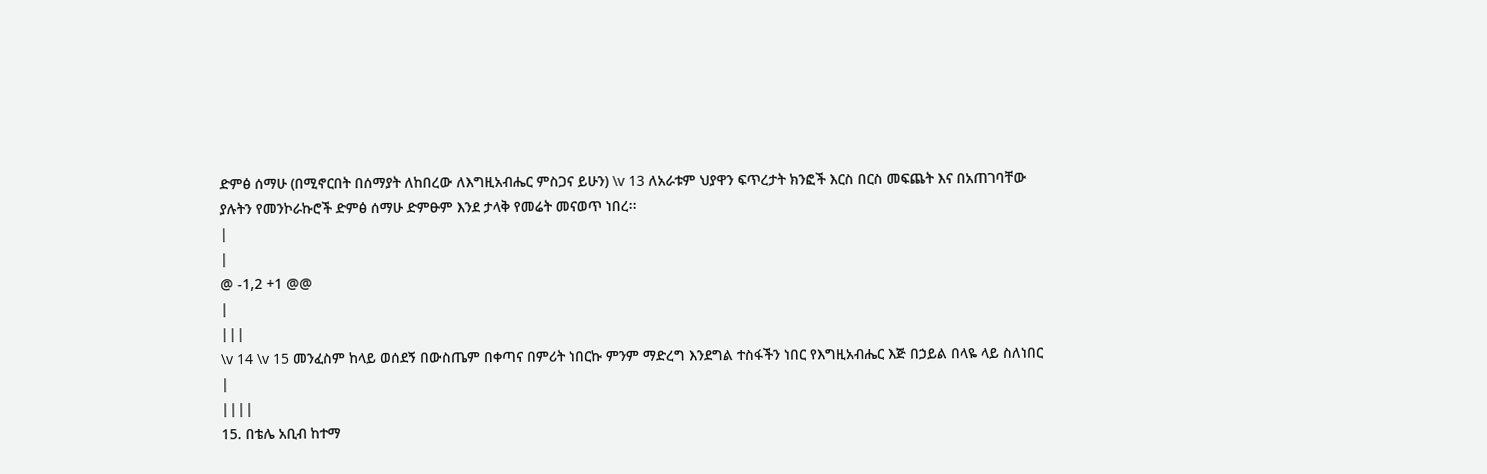ድምፅ ሰማሁ (በሚኖርበት በሰማያት ለከበረው ለእግዚአብሔር ምስጋና ይሁን) \v 13 ለአራቱም ህያዋን ፍጥረታት ክንፎች እርስ በርስ መፍጨት እና በአጠገባቸው ያሉትን የመንኮራኩሮች ድምፅ ሰማሁ ድምፁም እንደ ታላቅ የመሬት መናወጥ ነበረ፡፡
|
|
@ -1,2 +1 @@
|
|||
\v 14 \v 15 መንፈስም ከላይ ወሰደኝ በውስጤም በቀጣና በምሪት ነበርኩ ምንም ማድረግ እንደግል ተስፋችን ነበር የእግዚአብሔር እጅ በኃይል በላዬ ላይ ስለነበር
|
||||
15. በቴሌ አቢብ ከተማ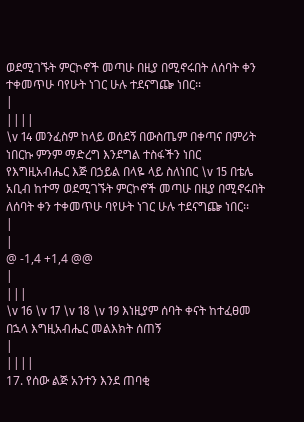ወደሚገኙት ምርኮኖች መጣሁ በዚያ በሚኖሩበት ለሰባት ቀን ተቀመጥሁ ባየሁት ነገር ሁሉ ተደናግጬ ነበር፡፡
|
||||
\v 14 መንፈስም ከላይ ወሰደኝ በውስጤም በቀጣና በምሪት ነበርኩ ምንም ማድረግ እንደግል ተስፋችን ነበር የእግዚአብሔር እጅ በኃይል በላዬ ላይ ስለነበር \v 15 በቴሌ አቢብ ከተማ ወደሚገኙት ምርኮኖች መጣሁ በዚያ በሚኖሩበት ለሰባት ቀን ተቀመጥሁ ባየሁት ነገር ሁሉ ተደናግጬ ነበር፡፡
|
|
@ -1,4 +1,4 @@
|
|||
\v 16 \v 17 \v 18 \v 19 እነዚያም ሰባት ቀናት ከተፈፀመ በኋላ እግዚአብሔር መልእክት ሰጠኝ
|
||||
17. የሰው ልጅ አንተን እንደ ጠባቂ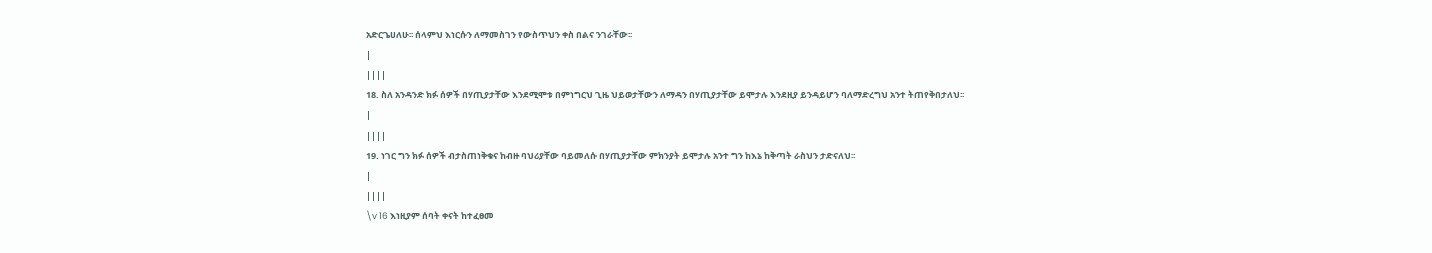አድርጌሀለሁ፡፡ ሰላምህ እነርሱን ለማመስገን የውስጥህን ቀስ በልና ንገራቸው፡፡
|
||||
18. ስለ አንዳንድ ክፉ ሰዎች በሃጢያታቸው እንደሚሞቱ በምነግርህ ጊዜ ህይወታቸውን ለማዳን በሃጢያታቸው ይሞታሉ እንደዚያ ይንዳይሆን ባለማድረግህ አንተ ትጠየቅበታለህ፡፡
|
||||
19. ነገር ግን ክፉ ሰዎች ብታስጠነቅቁና ከብዙ ባህሪያቸው ባይመለሱ በሃጢያታቸው ምክንያት ይሞታሉ አንተ ግን ከእኔ ከቅጣት ራስህን ታድናለህ፡፡
|
||||
\v 16 እነዚያም ሰባት ቀናት ከተፈፀመ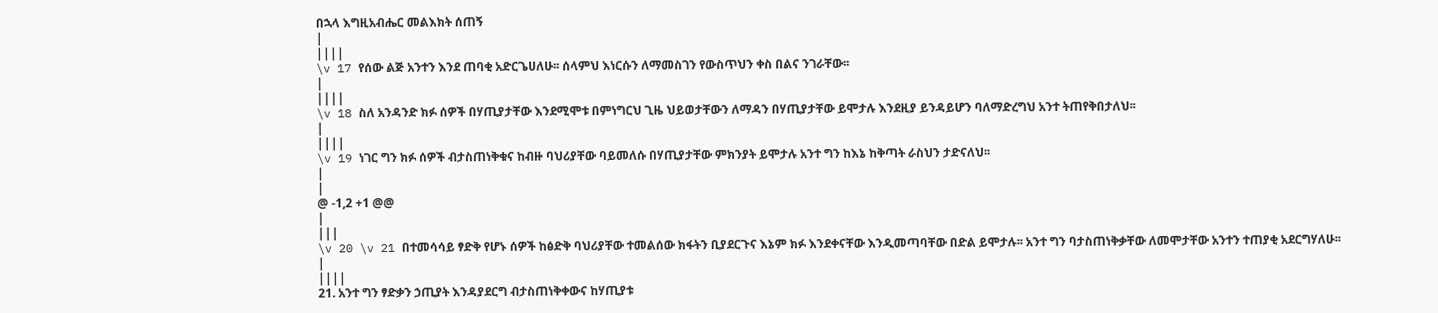በኋላ እግዚአብሔር መልእክት ሰጠኝ
|
||||
\v 17 የሰው ልጅ አንተን እንደ ጠባቂ አድርጌሀለሁ፡፡ ሰላምህ እነርሱን ለማመስገን የውስጥህን ቀስ በልና ንገራቸው፡፡
|
||||
\v 18 ስለ አንዳንድ ክፉ ሰዎች በሃጢያታቸው እንደሚሞቱ በምነግርህ ጊዜ ህይወታቸውን ለማዳን በሃጢያታቸው ይሞታሉ እንደዚያ ይንዳይሆን ባለማድረግህ አንተ ትጠየቅበታለህ፡፡
|
||||
\v 19 ነገር ግን ክፉ ሰዎች ብታስጠነቅቁና ከብዙ ባህሪያቸው ባይመለሱ በሃጢያታቸው ምክንያት ይሞታሉ አንተ ግን ከእኔ ከቅጣት ራስህን ታድናለህ፡፡
|
|
@ -1,2 +1 @@
|
|||
\v 20 \v 21 በተመሳሳይ ፃድቅ የሆኑ ሰዎች ከፅድቅ ባህሪያቸው ተመልሰው ክፋትን ቢያደርጉና እኔም ክፉ እንደቀናቸው እንዲመጣባቸው በድል ይሞታሉ፡፡ አንተ ግን ባታስጠነቅቃቸው ለመሞታቸው አንተን ተጠያቂ አደርግሃለሁ፡፡
|
||||
21. አንተ ግን ፃድቃን ኃጢያት እንዳያደርግ ብታስጠነቅቀውና ከሃጢያቱ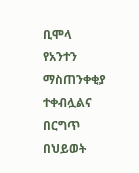ቢሞላ የአንተን ማስጠንቀቂያ ተቀብሏልና በርግጥ በህይወት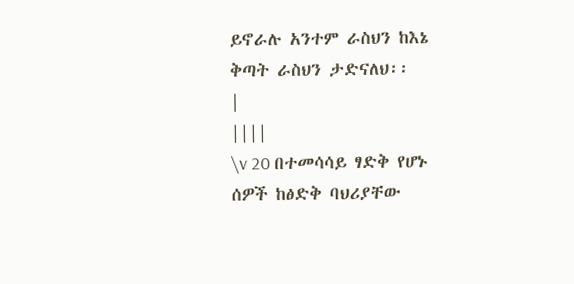ይኖራሉ አንተም ራስህን ከእኔ ቅጣት ራስህን ታድናለህ፡፡
|
||||
\v 20 በተመሳሳይ ፃድቅ የሆኑ ሰዎች ከፅድቅ ባህሪያቸው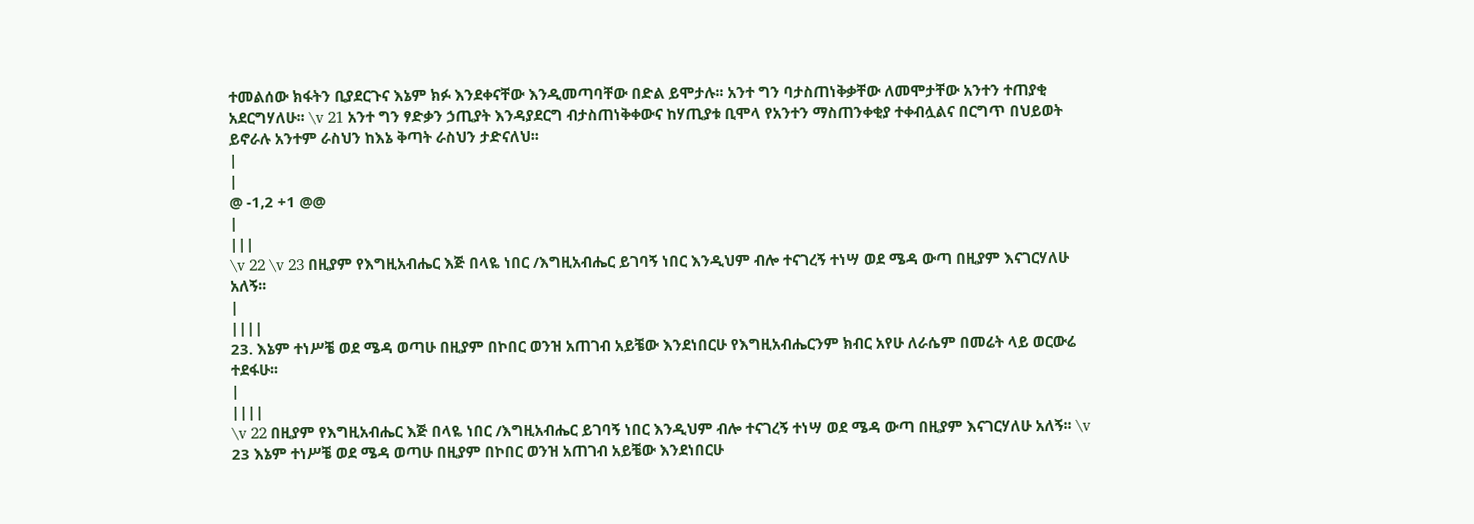ተመልሰው ክፋትን ቢያደርጉና እኔም ክፉ እንደቀናቸው እንዲመጣባቸው በድል ይሞታሉ፡፡ አንተ ግን ባታስጠነቅቃቸው ለመሞታቸው አንተን ተጠያቂ አደርግሃለሁ፡፡ \v 21 አንተ ግን ፃድቃን ኃጢያት እንዳያደርግ ብታስጠነቅቀውና ከሃጢያቱ ቢሞላ የአንተን ማስጠንቀቂያ ተቀብሏልና በርግጥ በህይወት ይኖራሉ አንተም ራስህን ከእኔ ቅጣት ራስህን ታድናለህ፡፡
|
|
@ -1,2 +1 @@
|
|||
\v 22 \v 23 በዚያም የእግዚአብሔር እጅ በላዬ ነበር /እግዚአብሔር ይገባኝ ነበር እንዲህም ብሎ ተናገረኝ ተነሣ ወደ ሜዳ ውጣ በዚያም እናገርሃለሁ አለኝ፡፡
|
||||
23. እኔም ተነሥቼ ወደ ሜዳ ወጣሁ በዚያም በኮበር ወንዝ አጠገብ አይቼው እንደነበርሁ የእግዚአብሔርንም ክብር አየሁ ለራሴም በመሬት ላይ ወርውሬ ተደፋሁ፡፡
|
||||
\v 22 በዚያም የእግዚአብሔር እጅ በላዬ ነበር /እግዚአብሔር ይገባኝ ነበር እንዲህም ብሎ ተናገረኝ ተነሣ ወደ ሜዳ ውጣ በዚያም እናገርሃለሁ አለኝ፡፡ \v 23 እኔም ተነሥቼ ወደ ሜዳ ወጣሁ በዚያም በኮበር ወንዝ አጠገብ አይቼው እንደነበርሁ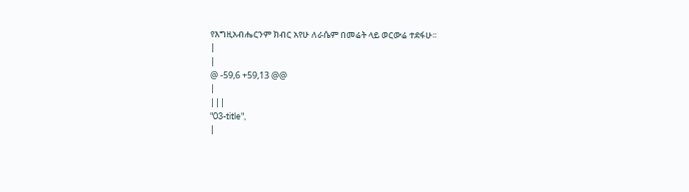የእግዚአብሔርንም ክብር አየሁ ለራሴም በመሬት ላይ ወርውሬ ተደፋሁ፡፡
|
|
@ -59,6 +59,13 @@
|
|||
"03-title",
|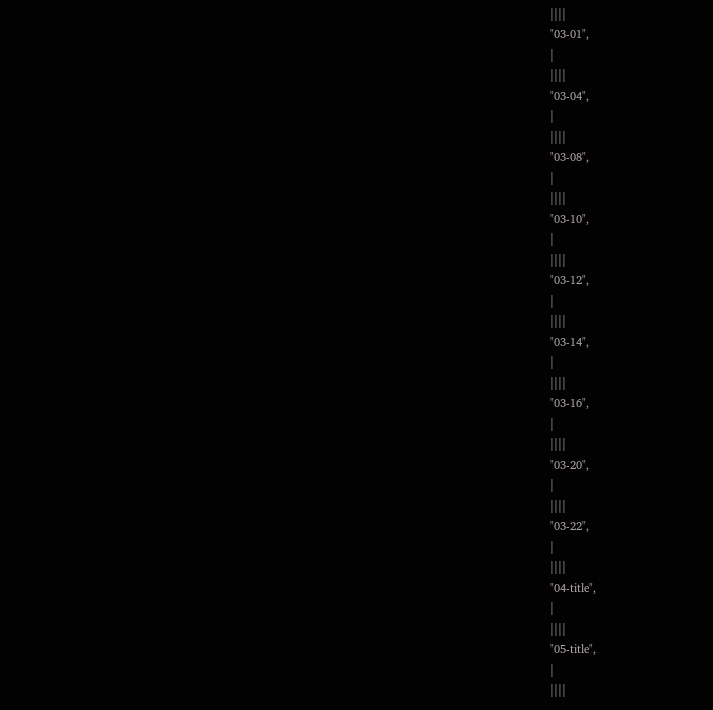||||
"03-01",
|
||||
"03-04",
|
||||
"03-08",
|
||||
"03-10",
|
||||
"03-12",
|
||||
"03-14",
|
||||
"03-16",
|
||||
"03-20",
|
||||
"03-22",
|
||||
"04-title",
|
||||
"05-title",
|
||||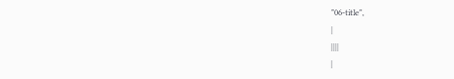"06-title",
|
||||
|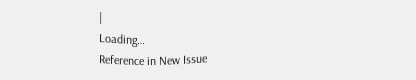|
Loading…
Reference in New Issue